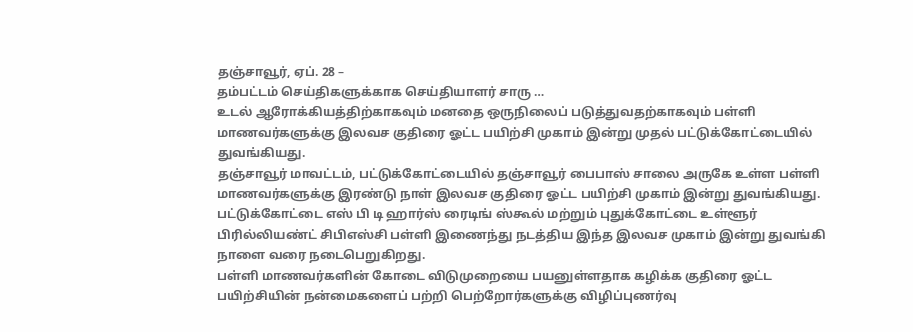தஞ்சாவூர், ஏப். 28 –
தம்பட்டம் செய்திகளுக்காக செய்தியாளர் சாரு …
உடல் ஆரோக்கியத்திற்காகவும் மனதை ஒருநிலைப் படுத்துவதற்காகவும் பள்ளி மாணவர்களுக்கு இலவச குதிரை ஓட்ட பயிற்சி முகாம் இன்று முதல் பட்டுக்கோட்டையில் துவங்கியது.
தஞ்சாவூர் மாவட்டம், பட்டுக்கோட்டையில் தஞ்சாவூர் பைபாஸ் சாலை அருகே உள்ள பள்ளி மாணவர்களுக்கு இரண்டு நாள் இலவச குதிரை ஓட்ட பயிற்சி முகாம் இன்று துவங்கியது.
பட்டுக்கோட்டை எஸ் பி டி ஹார்ஸ் ரைடிங் ஸ்கூல் மற்றும் புதுக்கோட்டை உள்ளூர் பிரில்லியண்ட் சிபிஎஸ்சி பள்ளி இணைந்து நடத்திய இந்த இலவச முகாம் இன்று துவங்கி நாளை வரை நடைபெறுகிறது.
பள்ளி மாணவர்களின் கோடை விடுமுறையை பயனுள்ளதாக கழிக்க குதிரை ஓட்ட பயிற்சியின் நன்மைகளைப் பற்றி பெற்றோர்களுக்கு விழிப்புணர்வு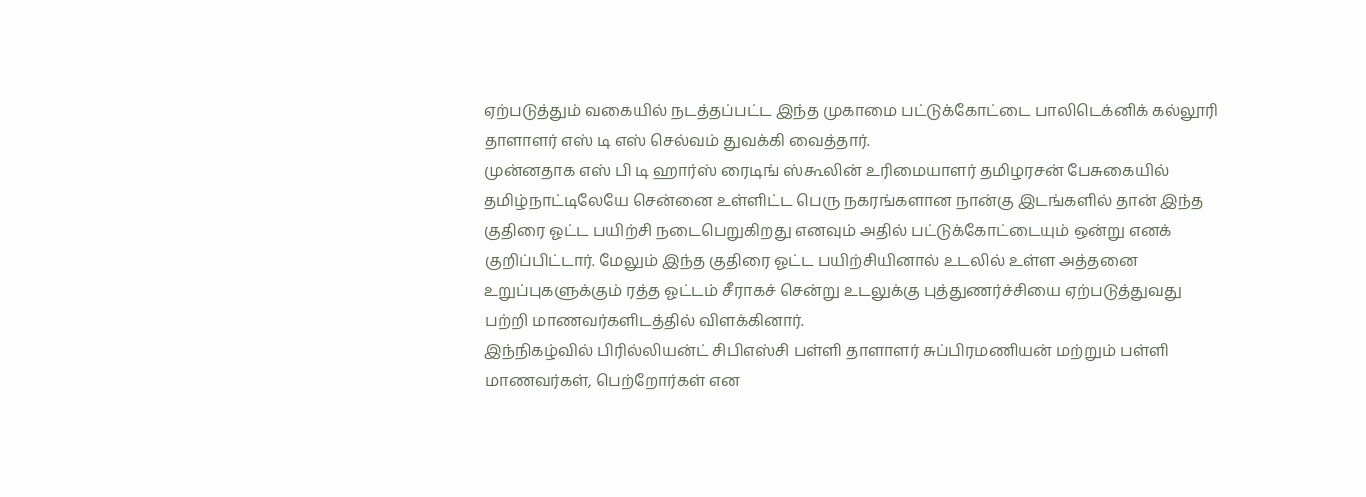ஏற்படுத்தும் வகையில் நடத்தப்பட்ட இந்த முகாமை பட்டுக்கோட்டை பாலிடெக்னிக் கல்லூரி தாளாளர் எஸ் டி எஸ் செல்வம் துவக்கி வைத்தார்.
முன்னதாக எஸ் பி டி ஹார்ஸ் ரைடிங் ஸ்கூலின் உரிமையாளர் தமிழரசன் பேசுகையில் தமிழ்நாட்டிலேயே சென்னை உள்ளிட்ட பெரு நகரங்களான நான்கு இடங்களில் தான் இந்த குதிரை ஓட்ட பயிற்சி நடைபெறுகிறது எனவும் அதில் பட்டுக்கோட்டையும் ஒன்று எனக் குறிப்பிட்டார். மேலும் இந்த குதிரை ஓட்ட பயிற்சியினால் உடலில் உள்ள அத்தனை உறுப்புகளுக்கும் ரத்த ஓட்டம் சீராகச் சென்று உடலுக்கு புத்துணர்ச்சியை ஏற்படுத்துவது பற்றி மாணவர்களிடத்தில் விளக்கினார்.
இந்நிகழ்வில் பிரில்லியன்ட் சிபிஎஸ்சி பள்ளி தாளாளர் சுப்பிரமணியன் மற்றும் பள்ளி மாணவர்கள், பெற்றோர்கள் என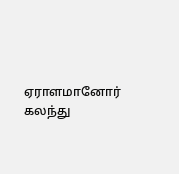ஏராளமானோர் கலந்து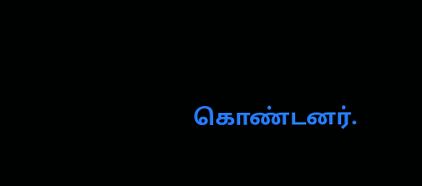கொண்டனர்.